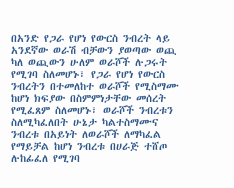በአንድ የጋራ የሆነ የውርስ ንብረት ላይ አንደኛው ወራሽ ብቻውን ያወጣው ወጪ ካለ ወጪውን ሁለም ወራሾች ሉጋሩት የሚገባ ስለመሆኑ፣ የጋራ የሆነ የውርስ ንብረትን በተመለከተ ወራሾች የሚስማሙ ከሆነ ክፍያው በስምምነታቸው መሰረት የሚፈጸም ስለመሆኑ፣ ወራሾች ንብረቱን ስለሚካፈለበት ሁኔታ ካልተስማሙና ንብረቱ በአይነት ለወራሾች ለማካፈል የማይቻል ከሆነ ንብረቱ በሀራጅ ተሸጦ ሉከፊፈለ የሚገባ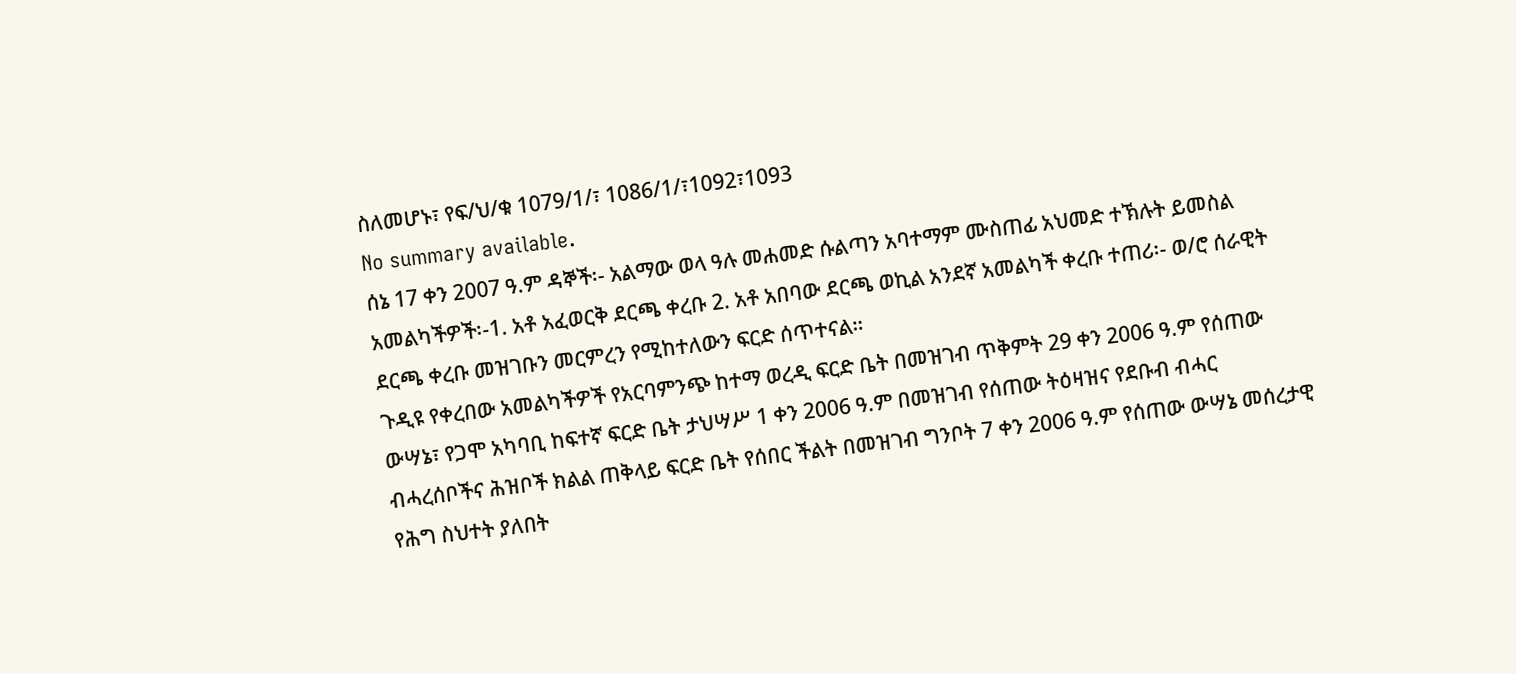ስለመሆኑ፣ የፍ/ህ/ቁ 1079/1/፣ 1086/1/፣1092፣1093
No summary available.
ሰኔ 17 ቀን 2007 ዓ.ም ዳኞች፡- አልማው ወላ ዓሉ መሐመድ ሱልጣን አባተማም ሙስጠፊ አህመድ ተኽሉት ይመስል አመልካችዎች፡-1. አቶ አፈወርቅ ደርጫ ቀረቡ 2. አቶ አበባው ደርጫ ወኪል አንደኛ አመልካች ቀረቡ ተጠሪ፡- ወ/ሮ ሰራዊት ደርጫ ቀረቡ መዝገቡን መርምረን የሚከተለውን ፍርድ ሰጥተናል።
ጉዲዩ የቀረበው አመልካችዎች የአርባምንጭ ከተማ ወረዲ ፍርድ ቤት በመዝገብ ጥቅምት 29 ቀን 2006 ዓ.ም የሰጠው ውሣኔ፣ የጋሞ አካባቢ ከፍተኛ ፍርድ ቤት ታህሣሥ 1 ቀን 2006 ዓ.ም በመዝገብ የሰጠው ትዕዛዝና የደቡብ ብሓር ብሓረሰቦችና ሕዝቦች ክልል ጠቅላይ ፍርድ ቤት የሰበር ችልት በመዝገብ ግንቦት 7 ቀን 2006 ዓ.ም የሰጠው ውሣኔ መሰረታዊ የሕግ ስህተት ያለበት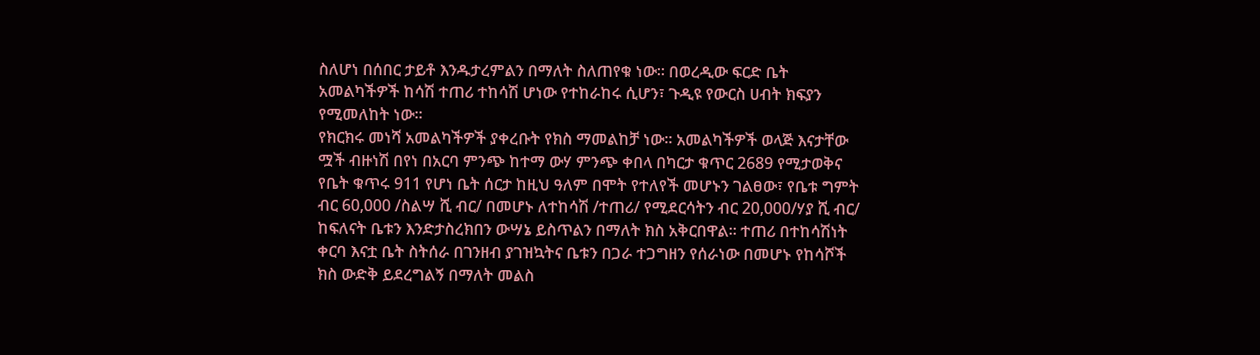ስለሆነ በሰበር ታይቶ እንዱታረምልን በማለት ስለጠየቁ ነው። በወረዲው ፍርድ ቤት አመልካችዎች ከሳሽ ተጠሪ ተከሳሽ ሆነው የተከራከሩ ሲሆን፣ ጉዲዩ የውርስ ሀብት ክፍያን የሚመለከት ነው።
የክርክሩ መነሻ አመልካችዎች ያቀረቡት የክስ ማመልከቻ ነው። አመልካችዎች ወላጅ እናታቸው ሟች ብዙነሽ በየነ በአርባ ምንጭ ከተማ ውሃ ምንጭ ቀበላ በካርታ ቁጥር 2689 የሚታወቅና የቤት ቁጥሩ 911 የሆነ ቤት ሰርታ ከዚህ ዓለም በሞት የተለየች መሆኑን ገልፀው፣ የቤቱ ግምት ብር 60,000 /ስልሣ ሺ ብር/ በመሆኑ ለተከሳሽ /ተጠሪ/ የሚደርሳትን ብር 20,000/ሃያ ሺ ብር/ ከፍለናት ቤቱን እንድታስረክበን ውሣኔ ይስጥልን በማለት ክስ አቅርበዋል። ተጠሪ በተከሳሽነት ቀርባ እናቷ ቤት ስትሰራ በገንዘብ ያገዝኳትና ቤቱን በጋራ ተጋግዘን የሰራነው በመሆኑ የከሳሾች ክስ ውድቅ ይደረግልኝ በማለት መልስ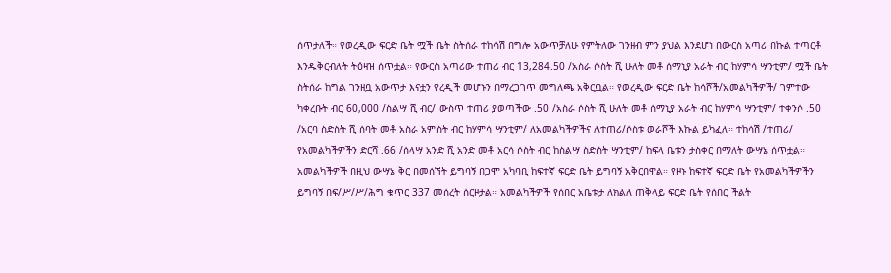ሰጥታለች። የወረዲው ፍርድ ቤት ሟች ቤት ስትሰራ ተከሳሽ በግሎ አውጥቻለሁ የምትለው ገንዘብ ምን ያህል እንደሆነ በውርስ አጣሪ በኩል ተጣርቶ እንዱቅርብለት ትዕዛዝ ሰጥቷል። የውርስ አጣሪው ተጠሪ ብር 13,284.50 /አስራ ሶስት ሺ ሁለት መቶ ሰማኒያ አራት ብር ከሃምሳ ሣንቲም/ ሟች ቤት ስትሰራ ከግል ገንዘቧ አውጥታ እናቷን የረዲች መሆኑን በማረጋገጥ መግለጫ አቅርቧል። የወረዲው ፍርድ ቤት ከሳሾች/አመልካችዎች/ ገምተው ካቀረቡት ብር 60,000 /ስልሣ ሺ ብር/ ውስጥ ተጠሪ ያወጣችው .50 /አስራ ሶስት ሺ ሁለት መቶ ሰማኒያ አራት ብር ከሃምሳ ሣንቲም/ ተቀንሶ .50 /አርባ ስድስት ሺ ሰባት መቶ አስራ አምስት ብር ከሃምሳ ሣንቲም/ ለአመልካችዎችና ለተጠሪ/ሶስቱ ወራሾች እኩል ይካፈለ። ተከሳሽ /ተጠሪ/ የአመልካችዎችን ድርሻ .66 /ሰላሣ አንድ ሺ አንድ መቶ አርሳ ሶስት ብር ከስልሣ ስድስት ሣንቲም/ ከፍላ ቤቱን ታስቀር በማለት ውሣኔ ሰጥቷል።
አመልካችዎች በዚህ ውሣኔ ቅር በመሰኘት ይግባኝ በጋሞ አካባቢ ከፍተኛ ፍርድ ቤት ይግባኝ አቅርበዋል። የዞኑ ከፍተኛ ፍርድ ቤት የአመልካችዎችን ይግባኝ በፍ/ሥ/ሥ/ሕግ ቁጥር 337 መሰረት ሰርዞታል። አመልካችዎች የሰበር አቤቱታ ለክልለ ጠቅላይ ፍርድ ቤት የሰበር ችልት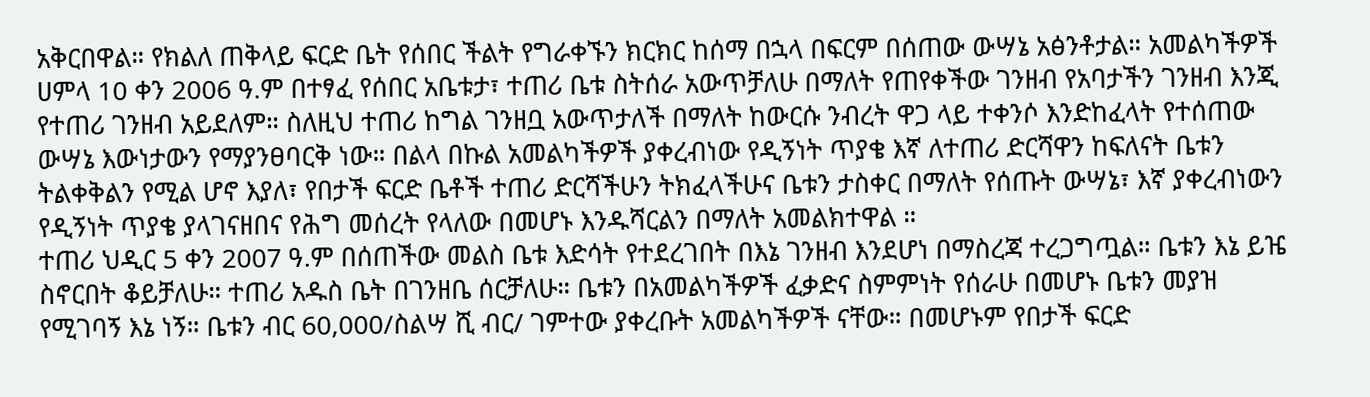አቅርበዋል። የክልለ ጠቅላይ ፍርድ ቤት የሰበር ችልት የግራቀኙን ክርክር ከሰማ በኋላ በፍርም በሰጠው ውሣኔ አፅንቶታል። አመልካችዎች ሀምላ 10 ቀን 2006 ዓ.ም በተፃፈ የሰበር አቤቱታ፣ ተጠሪ ቤቱ ስትሰራ አውጥቻለሁ በማለት የጠየቀችው ገንዘብ የአባታችን ገንዘብ እንጂ የተጠሪ ገንዘብ አይደለም። ስለዚህ ተጠሪ ከግል ገንዘቧ አውጥታለች በማለት ከውርሱ ንብረት ዋጋ ላይ ተቀንሶ እንድከፈላት የተሰጠው ውሣኔ እውነታውን የማያንፀባርቅ ነው። በልላ በኩል አመልካችዎች ያቀረብነው የዲኝነት ጥያቄ እኛ ለተጠሪ ድርሻዋን ከፍለናት ቤቱን ትልቀቅልን የሚል ሆኖ እያለ፣ የበታች ፍርድ ቤቶች ተጠሪ ድርሻችሁን ትክፈላችሁና ቤቱን ታስቀር በማለት የሰጡት ውሣኔ፣ እኛ ያቀረብነውን የዲኝነት ጥያቄ ያላገናዘበና የሕግ መሰረት የላለው በመሆኑ እንዱሻርልን በማለት አመልክተዋል ።
ተጠሪ ህዲር 5 ቀን 2007 ዓ.ም በሰጠችው መልስ ቤቱ እድሳት የተደረገበት በእኔ ገንዘብ እንደሆነ በማስረጃ ተረጋግጧል። ቤቱን እኔ ይዤ ስኖርበት ቆይቻለሁ። ተጠሪ አዱስ ቤት በገንዘቤ ሰርቻለሁ። ቤቱን በአመልካችዎች ፈቃድና ስምምነት የሰራሁ በመሆኑ ቤቱን መያዝ የሚገባኝ እኔ ነኝ። ቤቱን ብር 60,000/ስልሣ ሺ ብር/ ገምተው ያቀረቡት አመልካችዎች ናቸው። በመሆኑም የበታች ፍርድ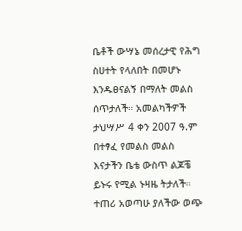ቤቶች ውሣኔ መሰረታዊ የሕግ ስሀተት የላለበት በመሆኑ እንዱፀናልኝ በማለት መልስ ሰጥታለች። አመልካችዎች ታህሣሥ 4 ቀን 2007 ዓ.ም በተፃፈ የመልስ መልስ እናታችን ቤቴ ውስጥ ልጆቼ ይኑሩ የሚል ኑዛዜ ትታለች። ተጠሪ አወጣሁ ያለችው ወጭ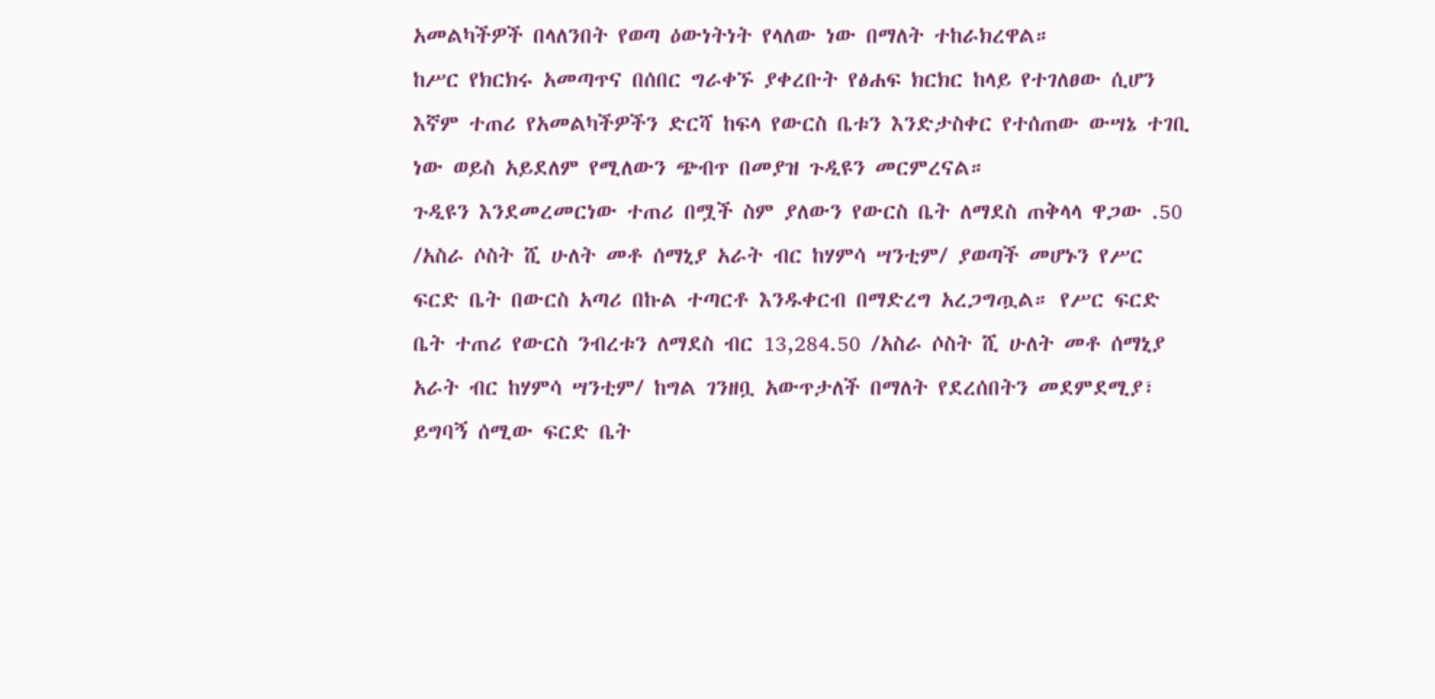አመልካችዎች በላለንበት የወጣ ዕውነትነት የላለው ነው በማለት ተከራክረዋል።
ከሥር የክርክሩ አመጣጥና በሰበር ግራቀኙ ያቀረቡት የፅሐፍ ክርክር ከላይ የተገለፀው ሲሆን እኛም ተጠሪ የአመልካችዎችን ድርሻ ከፍላ የውርስ ቤቱን እንድታስቀር የተሰጠው ውሣኔ ተገቢ ነው ወይስ አይደለም የሚለውን ጭብጥ በመያዝ ጉዲዩን መርምረናል።
ጉዲዩን እንደመረመርነው ተጠሪ በሟች ስም ያለውን የውርስ ቤት ለማደስ ጠቅላላ ዋጋው .50 /አስራ ሶስት ሺ ሁለት መቶ ሰማኒያ አራት ብር ከሃምሳ ሣንቲም/ ያወጣች መሆኑን የሥር ፍርድ ቤት በውርስ አጣሪ በኩል ተጣርቶ እንዱቀርብ በማድረግ አረጋግጧል። የሥር ፍርድ ቤት ተጠሪ የውርስ ንብረቱን ለማደስ ብር 13,284.50 /አስራ ሶስት ሺ ሁለት መቶ ሰማኒያ አራት ብር ከሃምሳ ሣንቲም/ ከግል ገንዘቧ አውጥታለች በማለት የደረሰበትን መደምደሚያ፣ ይግባኝ ሰሚው ፍርድ ቤት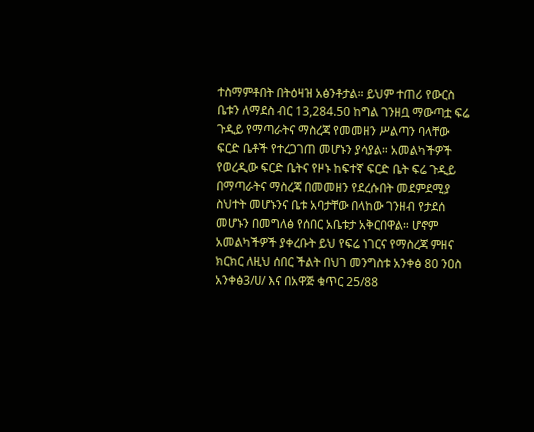ተስማምቶበት በትዕዛዝ አፅንቶታል። ይህም ተጠሪ የውርስ ቤቱን ለማደስ ብር 13,284.50 ከግል ገንዘቧ ማውጣቷ ፍሬ ጉዲይ የማጣራትና ማስረጃ የመመዘን ሥልጣን ባላቸው ፍርድ ቤቶች የተረጋገጠ መሆኑን ያሳያል። አመልካችዎች የወረዲው ፍርድ ቤትና የዞኑ ከፍተኛ ፍርድ ቤት ፍሬ ጉዲይ በማጣራትና ማስረጃ በመመዘን የደረሱበት መደምደሚያ ስህተት መሆኑንና ቤቱ አባታቸው በላከው ገንዘብ የታደሰ መሆኑን በመግለፅ የሰበር አቤቱታ አቅርበዋል። ሆኖም አመልካችዎች ያቀረቡት ይህ የፍሬ ነገርና የማስረጃ ምዘና ክርክር ለዚህ ሰበር ችልት በህገ መንግስቱ አንቀፅ 80 ንዐስ አንቀፅ3/ሀ/ እና በአዋጅ ቁጥር 25/88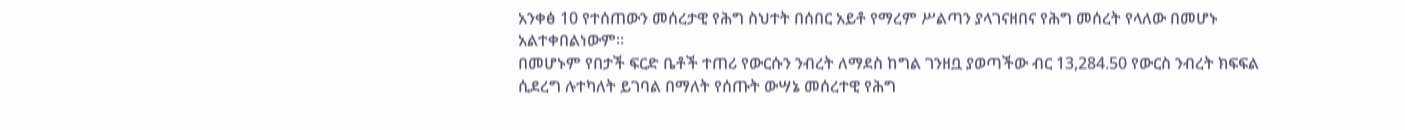አንቀፅ 10 የተሰጠውን መሰረታዊ የሕግ ስህተት በሰበር አይቶ የማረም ሥልጣን ያላገናዘበና የሕግ መሰረት የላለው በመሆኑ አልተቀበልነውም።
በመሆኑም የበታች ፍርድ ቤቶች ተጠሪ የውርሱን ንብረት ለማደስ ከግል ገንዘቧ ያወጣችው ብር 13,284.50 የውርስ ንብረት ክፍፍል ሲደረግ ሉተካለት ይገባል በማለት የሰጡት ውሣኔ መሰረተዊ የሕግ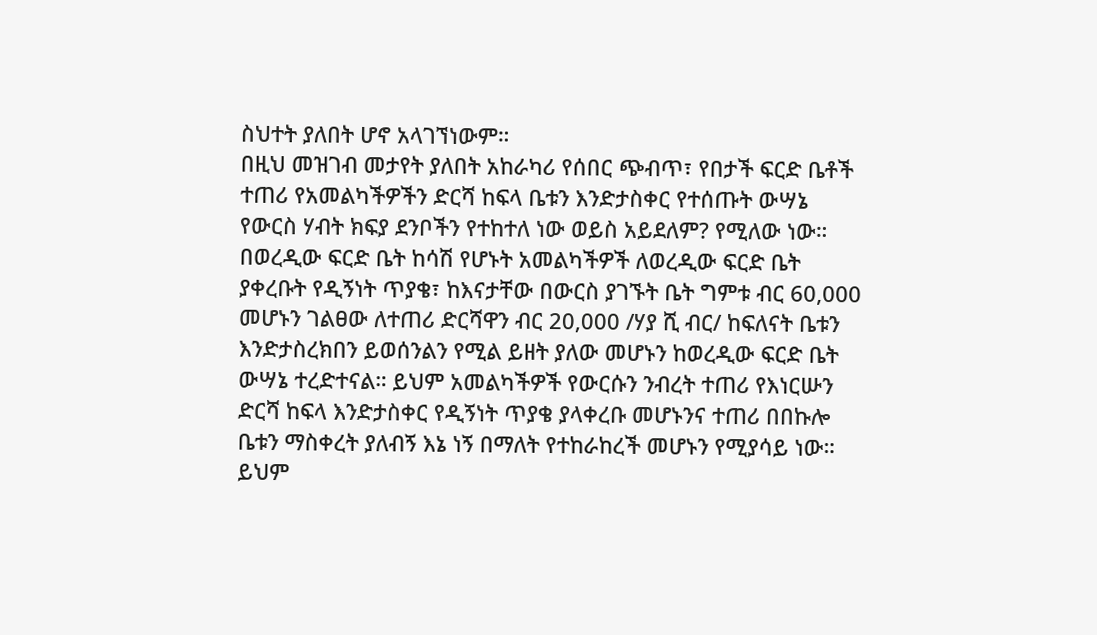ስህተት ያለበት ሆኖ አላገኘነውም።
በዚህ መዝገብ መታየት ያለበት አከራካሪ የሰበር ጭብጥ፣ የበታች ፍርድ ቤቶች ተጠሪ የአመልካችዎችን ድርሻ ከፍላ ቤቱን እንድታስቀር የተሰጡት ውሣኔ የውርስ ሃብት ክፍያ ደንቦችን የተከተለ ነው ወይስ አይደለም? የሚለው ነው። በወረዲው ፍርድ ቤት ከሳሽ የሆኑት አመልካችዎች ለወረዲው ፍርድ ቤት ያቀረቡት የዲኝነት ጥያቄ፣ ከእናታቸው በውርስ ያገኙት ቤት ግምቱ ብር 60,000 መሆኑን ገልፀው ለተጠሪ ድርሻዋን ብር 20,000 /ሃያ ሺ ብር/ ከፍለናት ቤቱን እንድታስረክበን ይወሰንልን የሚል ይዘት ያለው መሆኑን ከወረዲው ፍርድ ቤት ውሣኔ ተረድተናል። ይህም አመልካችዎች የውርሱን ንብረት ተጠሪ የእነርሡን ድርሻ ከፍላ እንድታስቀር የዲኝነት ጥያቄ ያላቀረቡ መሆኑንና ተጠሪ በበኩሎ ቤቱን ማስቀረት ያለብኝ እኔ ነኝ በማለት የተከራከረች መሆኑን የሚያሳይ ነው። ይህም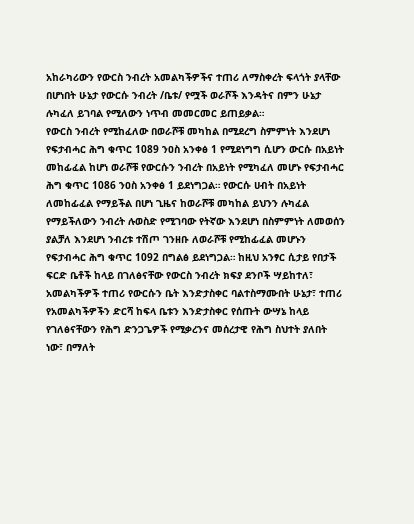አከራካሪውን የውርስ ንብረት አመልካችዎችና ተጠሪ ለማስቀረት ፍላጎት ያላቸው በሆነበት ሁኔታ የውርሱ ንብረት /ቤቱ/ የሟች ወራሾች እንዳትና በምን ሁኔታ ሉካፈለ ይገባል የሚለውን ነጥብ መመርመር ይጠይቃል።
የውርስ ንብረት የሚከፈለው በወራሾቹ መካከል በሚደረግ ስምምነት እንደሆነ የፍታብሓር ሕግ ቁጥር 1089 ንዐስ አንቀፅ 1 የሚደነግግ ሲሆን ውርሱ በአይነት መከፊፈል ከሆነ ወራሾቹ የውርሱን ንብረት በአይነት የሚካፈለ መሆኑ የፍታብሓር ሕግ ቁጥር 1086 ንዐስ አንቀፅ 1 ይደነግጋል። የውርሱ ሀብት በአይነት ለመከፊፈል የማይችል በሆነ ጊዜና ከወራሾቹ መካከል ይህንን ሉካፈል የማይችለውን ንብረት ሉወስድ የሚገባው የትኛው እንደሆነ በስምምነት ለመወሰን ያልቻለ እንደሆነ ንብረቱ ተሽጦ ገንዘቡ ለወራሾቹ የሚከፊፈል መሆኑን የፍታብሓር ሕግ ቁጥር 1092 በግልፅ ይደነግጋል። ከዚህ አንፃር ሲታይ የበታች ፍርድ ቤቶች ከላይ በገለፅናቸው የውርስ ንብረት ክፍያ ደንቦች ሣይከተለ፣ አመልካችዎች ተጠሪ የውርሱን ቤት እንድታስቀር ባልተስማሙበት ሁኔታ፣ ተጠሪ የአመልካችዎችን ድርሻ ከፍላ ቤቱን እንድታስቀር የሰጡት ውሣኔ ከላይ የገለፅናቸውን የሕግ ድንጋጌዎች የሚቃረንና መሰረታዊ የሕግ ስህተት ያለበት ነው፣ በማለት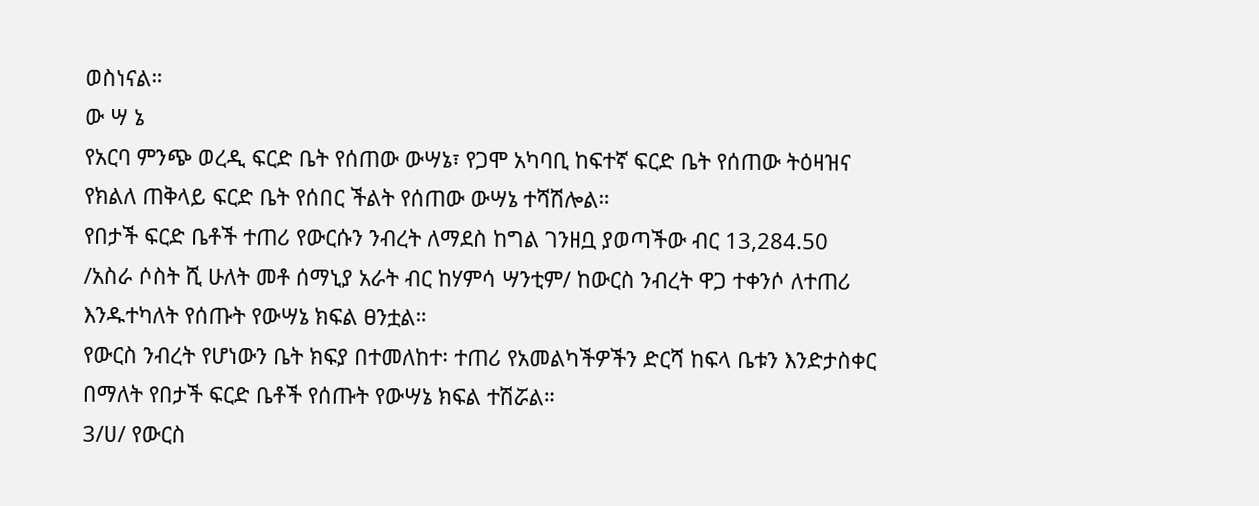ወስነናል።
ው ሣ ኔ
የአርባ ምንጭ ወረዲ ፍርድ ቤት የሰጠው ውሣኔ፣ የጋሞ አካባቢ ከፍተኛ ፍርድ ቤት የሰጠው ትዕዛዝና የክልለ ጠቅላይ ፍርድ ቤት የሰበር ችልት የሰጠው ውሣኔ ተሻሽሎል።
የበታች ፍርድ ቤቶች ተጠሪ የውርሱን ንብረት ለማደስ ከግል ገንዘቧ ያወጣችው ብር 13,284.50 /አስራ ሶስት ሺ ሁለት መቶ ሰማኒያ አራት ብር ከሃምሳ ሣንቲም/ ከውርስ ንብረት ዋጋ ተቀንሶ ለተጠሪ እንዱተካለት የሰጡት የውሣኔ ክፍል ፀንቷል።
የውርስ ንብረት የሆነውን ቤት ክፍያ በተመለከተ፡ ተጠሪ የአመልካችዎችን ድርሻ ከፍላ ቤቱን እንድታስቀር በማለት የበታች ፍርድ ቤቶች የሰጡት የውሣኔ ክፍል ተሽሯል።
3/ሀ/ የውርስ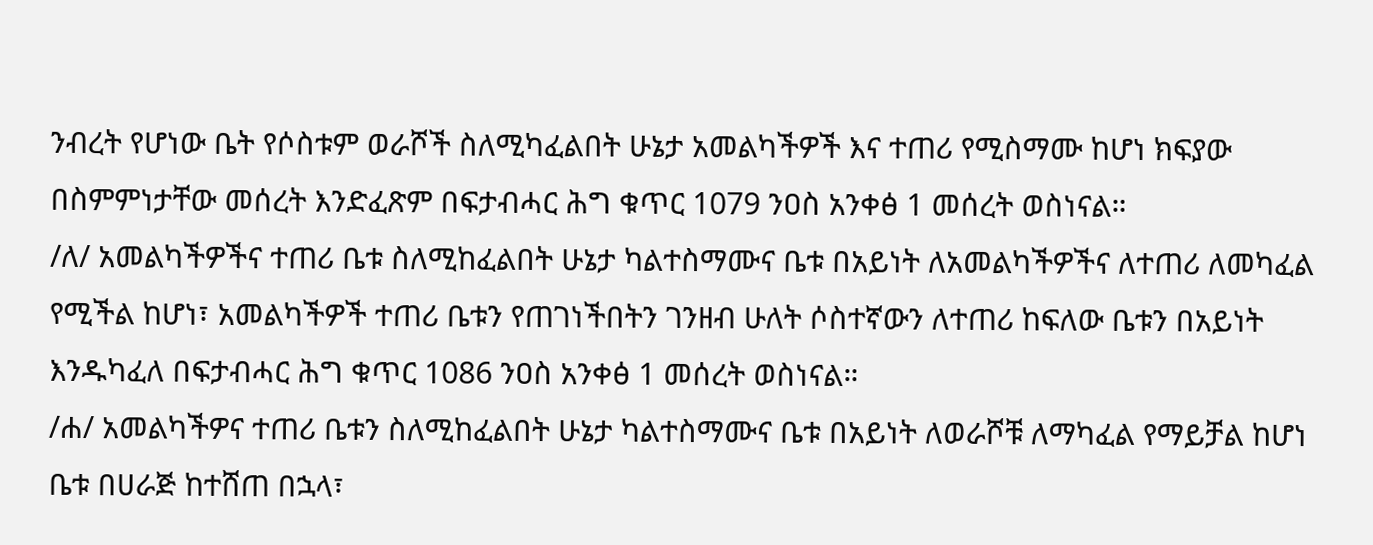ንብረት የሆነው ቤት የሶስቱም ወራሾች ስለሚካፈልበት ሁኔታ አመልካችዎች እና ተጠሪ የሚስማሙ ከሆነ ክፍያው በስምምነታቸው መሰረት እንድፈጽም በፍታብሓር ሕግ ቁጥር 1079 ንዐስ አንቀፅ 1 መሰረት ወስነናል።
/ለ/ አመልካችዎችና ተጠሪ ቤቱ ስለሚከፈልበት ሁኔታ ካልተስማሙና ቤቱ በአይነት ለአመልካችዎችና ለተጠሪ ለመካፈል የሚችል ከሆነ፣ አመልካችዎች ተጠሪ ቤቱን የጠገነችበትን ገንዘብ ሁለት ሶስተኛውን ለተጠሪ ከፍለው ቤቱን በአይነት እንዱካፈለ በፍታብሓር ሕግ ቁጥር 1086 ንዐስ አንቀፅ 1 መሰረት ወስነናል።
/ሐ/ አመልካችዎና ተጠሪ ቤቱን ስለሚከፈልበት ሁኔታ ካልተስማሙና ቤቱ በአይነት ለወራሾቹ ለማካፈል የማይቻል ከሆነ ቤቱ በሀራጅ ከተሸጠ በኋላ፣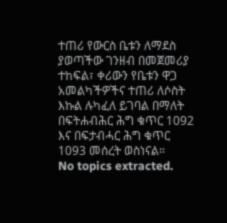ተጠሪ የውርስ ቤቱን ለማደስ ያወጣችው ገንዘብ በመጀመሪያ ተከፍል፣ ቀሪውን የቤቱን ዋጋ አመልካችዎችና ተጠሪ ለሶስት እኩል ሉካፈለ ይገባል በማለት በፍትሐብሕር ሕግ ቁጥር 1092 እና በፍታብሓር ሕግ ቁጥር 1093 መሰረት ወስነናል።
No topics extracted.